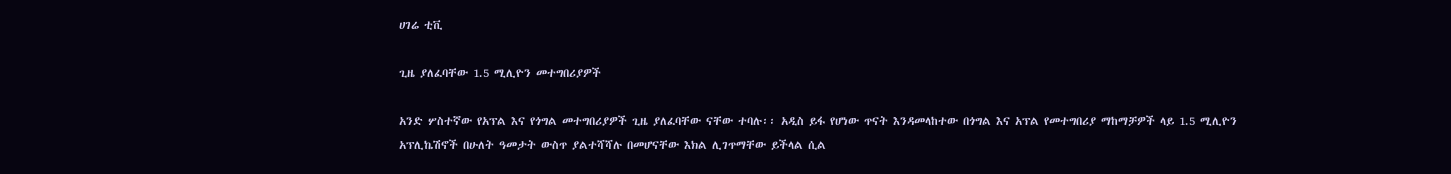ሀገሬ ቲቪ

ጊዜ ያለፈባቸው 1.5 ሚሊዮን መተግበሪያዎች

አንድ ሦስተኛው የአፕል እና የጎግል መተግበሪያዎች ጊዜ ያለፈባቸው ናቸው ተባሉ፡፡ አዲስ ይፋ የሆነው ጥናት እንዳመላከተው በጎግል እና አፕል የመተግበሪያ ማከማቻዎች ላይ 1.5 ሚሊዮን አፕሊኬሽኖች በሁለት ዓመታት ውስጥ ያልተሻሻሉ በመሆናቸው እክል ሊገጥማቸው ይችላል ሲል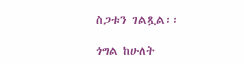ስጋቱን ገልጿል፡፡

ጎግል ከሁለት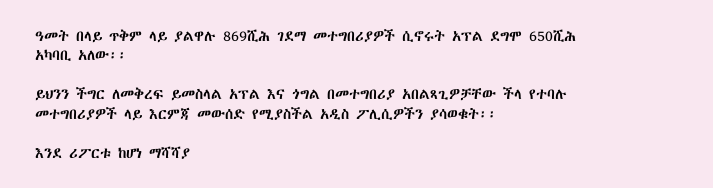ዓመት በላይ ጥቅም ላይ ያልዋሉ 869ሺሕ ገደማ መተግበሪያዎች ሲኖሩት አፕል ደግሞ 650ሺሕ አካባቢ አለው፡፡

ይህንን ችግር ለመቅረፍ ይመስላል አፕል እና ጎግል በመተግበሪያ አበልጻጊዎቻቸው ችላ የተባሉ መተግበሪያዎች ላይ እርምጃ መውሰድ የሚያስችል አዲስ ፖሊሲዎችን ያሳወቁት፡፡

እንደ ሪፖርቱ ከሆነ ማሻሻያ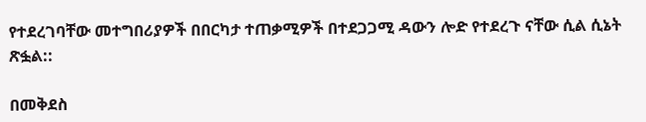የተደረገባቸው መተግበሪያዎች በበርካታ ተጠቃሚዎች በተደጋጋሚ ዳውን ሎድ የተደረጉ ናቸው ሲል ሲኔት ጽፏል::

በመቅደስ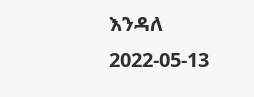እንዳለ
2022-05-13